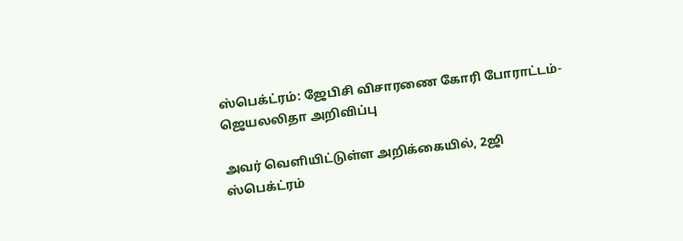ஸ்பெக்ட்ரம்: ஜேபிசி விசாரணை கோரி போராட்டம்-ஜெயலலிதா அறிவிப்பு

அவர் வெளியிட்டுள்ள அறிக்கையில், 2ஜி ஸ்பெக்ட்ரம்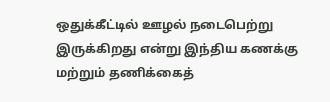ஒதுக்கீட்டில் ஊழல் நடைபெற்று இருக்கிறது என்று இந்திய கணக்கு மற்றும் தணிக்கைத்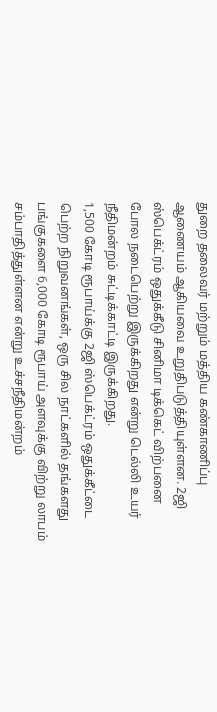துறை தலைவர் மற்றும் மத்திய கண்காணிப்பு ஆணையம் ஆகியவை உறுதிபடுத்தியுள்ளன. 2ஜி ஸ்பெக்ட்ரம் ஒதுக்கீடு சினிமா டிக்கெட் விற்பனை போல நடைபெற்று இருக்கிறது என்று டெல்லி உயர் நீதிமன்றம் சுட்டிக்காட்டி இருக்கிறது.
1,500 கோடி ரூபாய்க்கு 2ஜி ஸ்பெக்ட்ரம் ஒதுக்கீட்டை பெற்ற நிறுவனங்கள், ஒரு சில நாட்களில் தங்களது பங்குகளை 6,000 கோடி ரூபாய் அளவுக்கு விற்று லாபம் சம்பாதித்துள்ளன என்று உச்சநீதிமன்றம்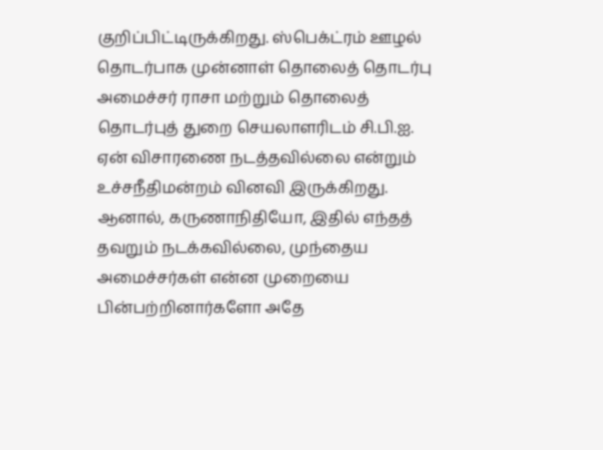குறிப்பிட்டிருக்கிறது. ஸ்பெக்ட்ரம் ஊழல் தொடர்பாக முன்னாள் தொலைத் தொடர்பு அமைச்சர் ராசா மற்றும் தொலைத் தொடர்புத் துறை செயலாளரிடம் சி.பி.ஐ. ஏன் விசாரணை நடத்தவில்லை என்றும் உச்சநீதிமன்றம் வினவி இருக்கிறது.
ஆனால், கருணாநிதியோ, இதில் எந்தத் தவறும் நடக்கவில்லை, முந்தைய அமைச்சர்கள் என்ன முறையை பின்பற்றினார்களோ அதே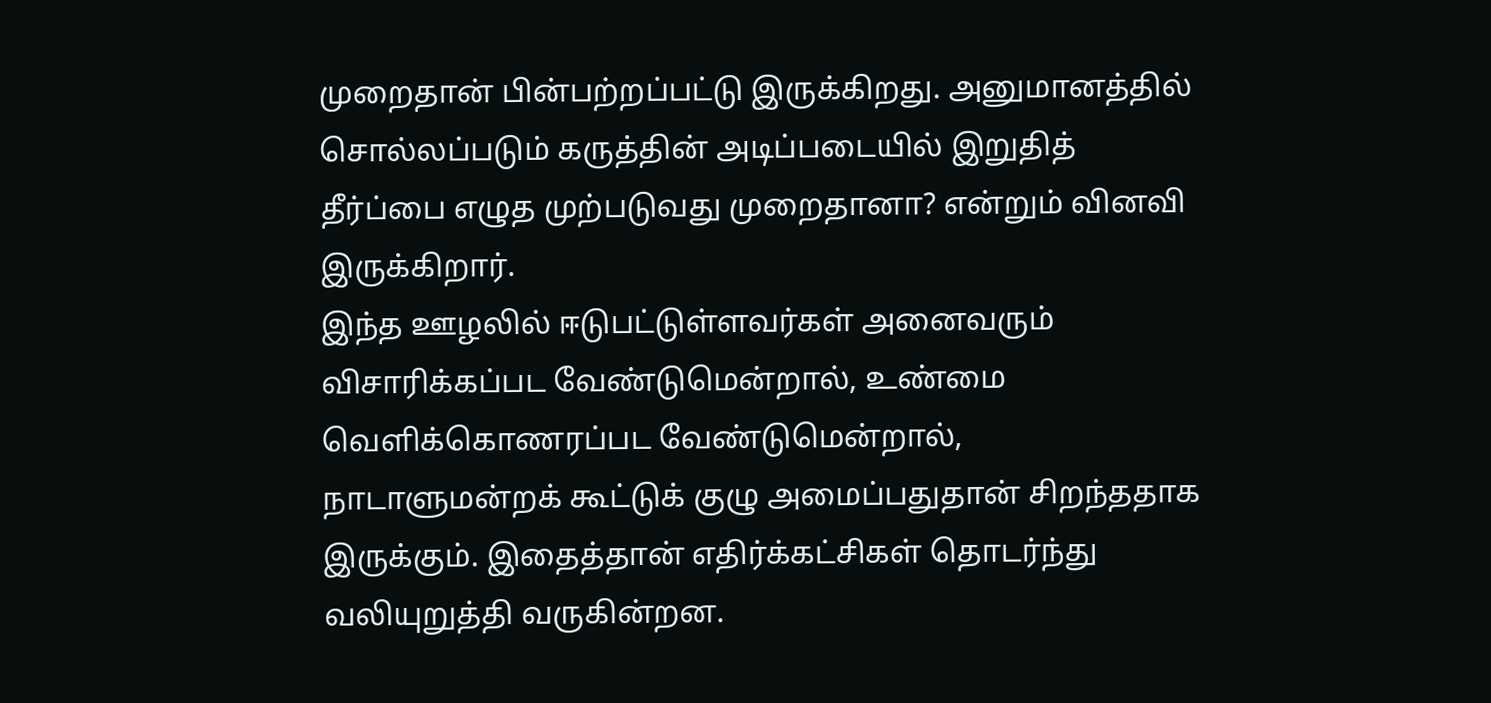முறைதான் பின்பற்றப்பட்டு இருக்கிறது. அனுமானத்தில் சொல்லப்படும் கருத்தின் அடிப்படையில் இறுதித் தீர்ப்பை எழுத முற்படுவது முறைதானா? என்றும் வினவி இருக்கிறார்.
இந்த ஊழலில் ஈடுபட்டுள்ளவர்கள் அனைவரும் விசாரிக்கப்பட வேண்டுமென்றால், உண்மை வெளிக்கொணரப்பட வேண்டுமென்றால், நாடாளுமன்றக் கூட்டுக் குழு அமைப்பதுதான் சிறந்ததாக இருக்கும். இதைத்தான் எதிர்க்கட்சிகள் தொடர்ந்து வலியுறுத்தி வருகின்றன.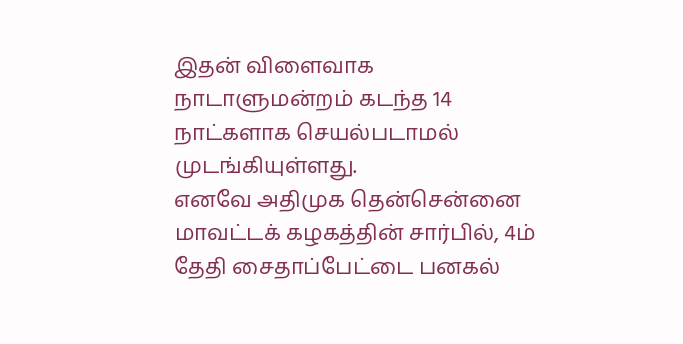இதன் விளைவாக நாடாளுமன்றம் கடந்த 14 நாட்களாக செயல்படாமல் முடங்கியுள்ளது.
எனவே அதிமுக தென்சென்னை மாவட்டக் கழகத்தின் சார்பில், 4ம் தேதி சைதாப்பேட்டை பனகல்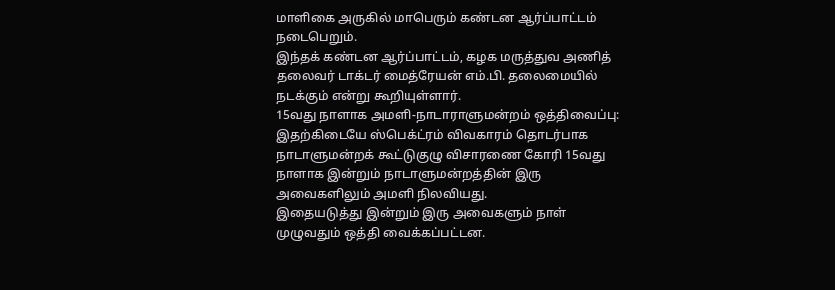மாளிகை அருகில் மாபெரும் கண்டன ஆர்ப்பாட்டம் நடைபெறும்.
இந்தக் கண்டன ஆர்ப்பாட்டம், கழக மருத்துவ அணித் தலைவர் டாக்டர் மைத்ரேயன் எம்.பி. தலைமையில் நடக்கும் என்று கூறியுள்ளார்.
15வது நாளாக அமளி-நாடாராளுமன்றம் ஒத்திவைப்பு:
இதற்கிடையே ஸ்பெக்ட்ரம் விவகாரம் தொடர்பாக நாடாளுமன்றக் கூட்டுகுழு விசாரணை கோரி 15வது நாளாக இன்றும் நாடாளுமன்றத்தின் இரு அவைகளிலும் அமளி நிலவியது.
இதையடுத்து இன்றும் இரு அவைகளும் நாள் முழுவதும் ஒத்தி வைக்கப்பட்டன.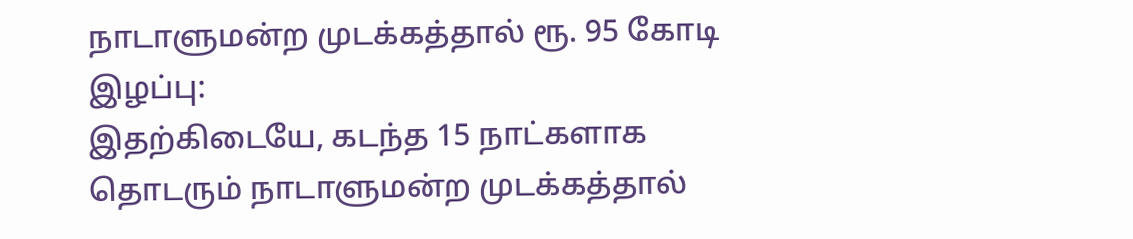நாடாளுமன்ற முடக்கத்தால் ரூ. 95 கோடி இழப்பு:
இதற்கிடையே, கடந்த 15 நாட்களாக தொடரும் நாடாளுமன்ற முடக்கத்தால்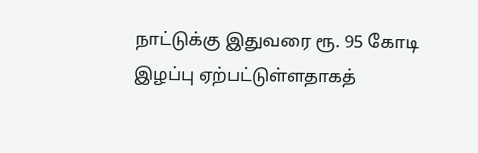நாட்டுக்கு இதுவரை ரூ. 95 கோடி இழப்பு ஏற்பட்டுள்ளதாகத்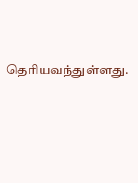தெரியவந்துள்ளது.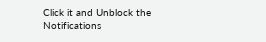Click it and Unblock the Notifications